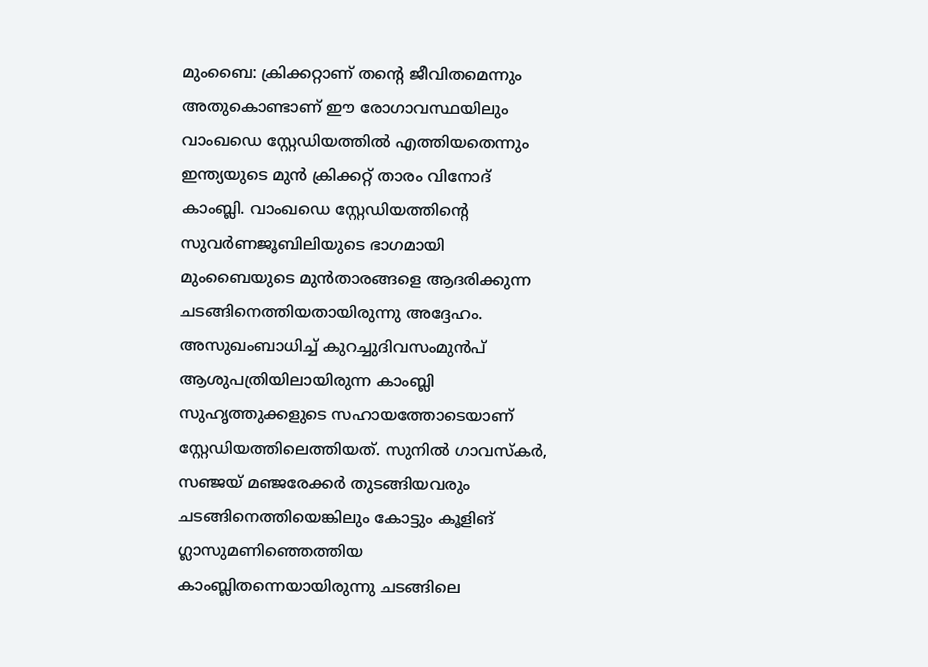മുംബൈ: ക്രിക്കറ്റാണ് തന്റെ ജീവിതമെന്നും അതുകൊണ്ടാണ് ഈ രോഗാവസ്ഥയിലും വാംഖഡെ സ്റ്റേഡിയത്തിൽ എത്തിയതെന്നും ഇന്ത്യയുടെ മുൻ ക്രിക്കറ്റ് താരം വിനോദ് കാംബ്ലി. വാംഖഡെ സ്റ്റേഡിയത്തിന്റെ സുവർണജൂബിലിയുടെ ഭാഗമായി മുംബൈയുടെ മുൻതാരങ്ങളെ ആദരിക്കുന്ന ചടങ്ങിനെത്തിയതായിരുന്നു അദ്ദേഹം. അസുഖംബാധിച്ച് കുറച്ചുദിവസംമുൻപ്‌ ആശുപത്രിയിലായിരുന്ന കാംബ്ലി സുഹൃത്തുക്കളുടെ സഹായത്തോടെയാണ് സ്റ്റേഡിയത്തിലെത്തിയത്. സുനിൽ ഗാവസ്കർ, സഞ്ജയ് മഞ്ജരേക്കർ തുടങ്ങിയവരും ചടങ്ങിനെത്തിയെങ്കിലും കോട്ടും കൂളിങ്‌ ഗ്ലാസുമണിഞ്ഞെത്തിയ കാംബ്ലിതന്നെയായിരുന്നു ചടങ്ങിലെ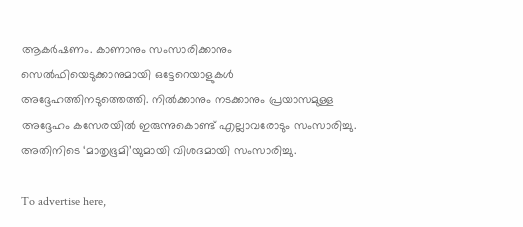ആകർഷണം. കാണാനും സംസാരിക്കാനും സെൽഫിയെടുക്കാനുമായി ഒട്ടേറെയാളുകൾ അദ്ദേഹത്തിനടുത്തെത്തി. നിൽക്കാനും നടക്കാനും പ്രയാസമുള്ള അദ്ദേഹം കസേരയിൽ ഇരുന്നുകൊണ്ട് എല്ലാവരോടും സംസാരിച്ചു. അതിനിടെ ‘മാതൃഭൂമി’യുമായി വിശദമായി സംസാരിച്ചു.

To advertise here,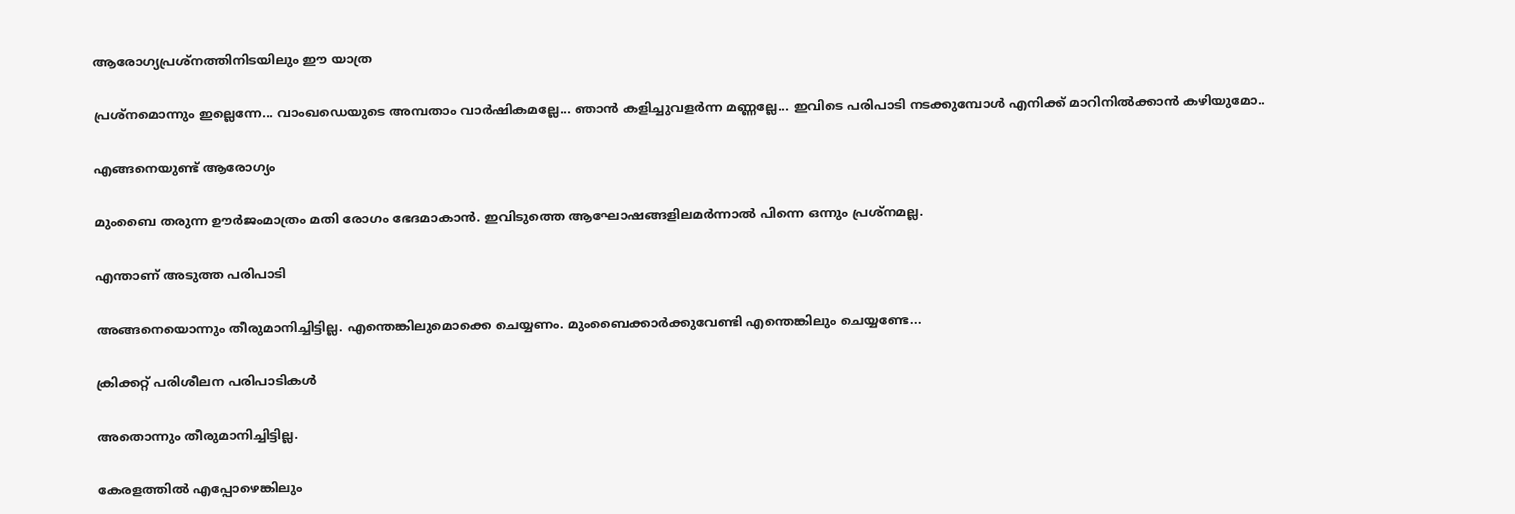ആരോഗ്യപ്രശ്നത്തിനിടയിലും ഈ യാത്ര

പ്രശ്നമൊന്നും ഇല്ലെന്നേ... വാംഖഡെയുടെ അമ്പതാം വാർഷികമല്ലേ... ഞാൻ കളിച്ചുവളർന്ന മണ്ണല്ലേ... ഇവിടെ പരിപാടി നടക്കുമ്പോൾ എനിക്ക് മാറിനിൽക്കാൻ കഴിയുമോ..

എങ്ങനെയുണ്ട് ആരോഗ്യം

മുംബൈ തരുന്ന ഊർജംമാത്രം മതി രോഗം ഭേദമാകാൻ. ഇവിടുത്തെ ആഘോഷങ്ങളിലമർന്നാൽ പിന്നെ ഒന്നും പ്രശ്നമല്ല.

എന്താണ് അടുത്ത പരിപാടി

അങ്ങനെയൊന്നും തീരുമാനിച്ചിട്ടില്ല. എന്തെങ്കിലുമൊക്കെ ചെയ്യണം. മുംബൈക്കാർക്കുവേണ്ടി എന്തെങ്കിലും ചെയ്യണ്ടേ...

ക്രിക്കറ്റ് പരിശീലന പരിപാടികൾ

അതൊന്നും തീരുമാനിച്ചിട്ടില്ല.

കേരളത്തിൽ എപ്പോഴെങ്കിലും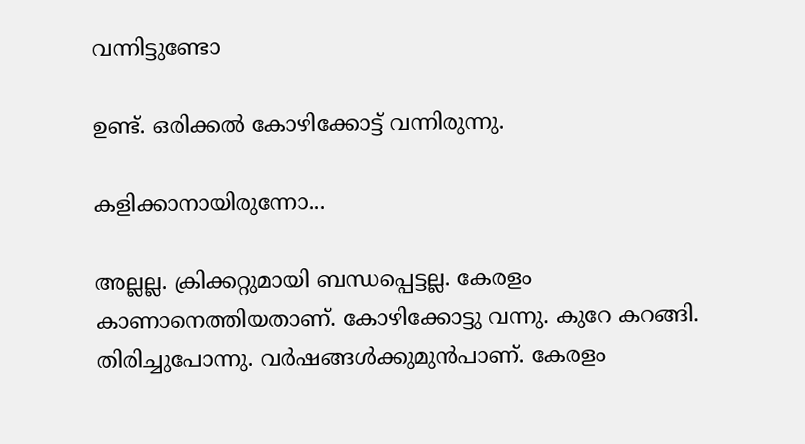വന്നിട്ടുണ്ടോ

ഉണ്ട്. ഒരിക്കൽ കോഴിക്കോട്ട് വന്നിരുന്നു.

കളിക്കാനായിരുന്നോ...

അല്ലല്ല. ക്രിക്കറ്റുമായി ബന്ധപ്പെട്ടല്ല. കേരളം കാണാനെത്തിയതാണ്. കോഴിക്കോട്ടു വന്നു. കുറേ കറങ്ങി. തിരിച്ചുപോന്നു. വർഷങ്ങൾക്കുമുൻപാണ്. കേരളം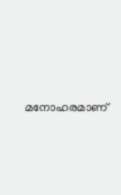മനോഹരമാണ്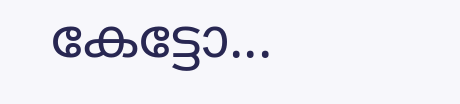കേട്ടോ...